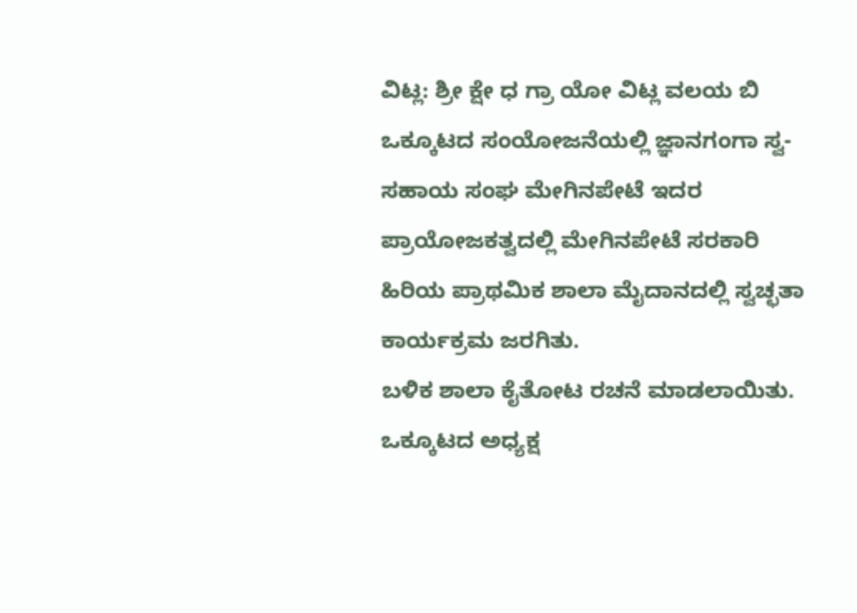ವಿಟ್ಲ: ಶ್ರೀ ಕ್ಷೇ ಧ ಗ್ರಾ ಯೋ ವಿಟ್ಲ ವಲಯ ಬಿ ಒಕ್ಕೂಟದ ಸಂಯೋಜನೆಯಲ್ಲಿ ಜ್ಞಾನಗಂಗಾ ಸ್ವ-ಸಹಾಯ ಸಂಘ ಮೇಗಿನಪೇಟೆ ಇದರ ಪ್ರಾಯೋಜಕತ್ವದಲ್ಲಿ ಮೇಗಿನಪೇಟೆ ಸರಕಾರಿ ಹಿರಿಯ ಪ್ರಾಥಮಿಕ ಶಾಲಾ ಮೈದಾನದಲ್ಲಿ ಸ್ವಚ್ಛತಾ ಕಾರ್ಯಕ್ರಮ ಜರಗಿತು.
ಬಳಿಕ ಶಾಲಾ ಕೈತೋಟ ರಚನೆ ಮಾಡಲಾಯಿತು. ಒಕ್ಕೂಟದ ಅಧ್ಯಕ್ಷ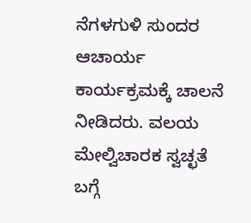ನೆಗಳಗುಳಿ ಸುಂದರ ಆಚಾರ್ಯ ಕಾರ್ಯಕ್ರಮಕ್ಕೆ ಚಾಲನೆ ನೀಡಿದರು. ವಲಯ ಮೇಲ್ವಿಚಾರಕ ಸ್ವಚ್ಛತೆ ಬಗ್ಗೆ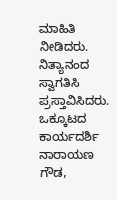ಮಾಹಿತಿ ನೀಡಿದರು. ನಿತ್ಯಾನಂದ ಸ್ವಾಗತಿಸಿ ಪ್ರಸ್ತಾವಿಸಿದರು. ಒಕ್ಕೂಟದ ಕಾರ್ಯದರ್ಶಿ ನಾರಾಯಣ ಗೌಡ,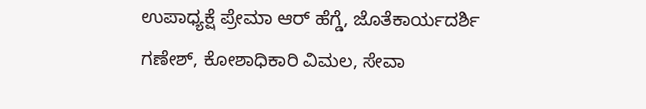ಉಪಾಧ್ಯಕ್ಷೆ ಪ್ರೇಮಾ ಆರ್ ಹೆಗ್ಡೆ, ಜೊತೆಕಾರ್ಯದರ್ಶಿ ಗಣೇಶ್, ಕೋಶಾಧಿಕಾರಿ ವಿಮಲ, ಸೇವಾ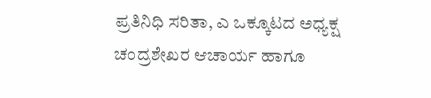ಪ್ರತಿನಿಧಿ ಸರಿತಾ, ಎ ಒಕ್ಕೂಟದ ಅಧ್ಯಕ್ಷ ಚಂದ್ರಶೇಖರ ಆಚಾರ್ಯ ಹಾಗೂ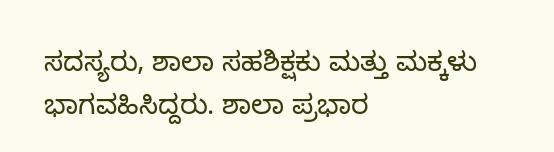ಸದಸ್ಯರು, ಶಾಲಾ ಸಹಶಿಕ್ಷಕು ಮತ್ತು ಮಕ್ಕಳು ಭಾಗವಹಿಸಿದ್ದರು. ಶಾಲಾ ಪ್ರಭಾರ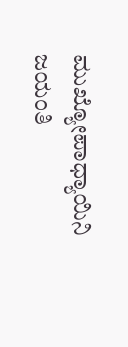ಮುಖ್ಯೋಪಾಧ್ಯಾಯಿನಿ ಜಯಂತಿ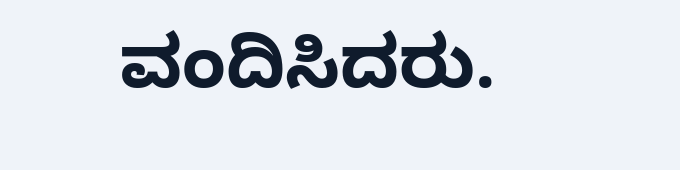ವಂದಿಸಿದರು.